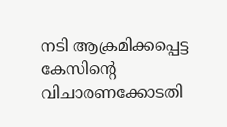നടി ആക്രമിക്കപ്പെട്ട കേസിന്റെ വിചാരണക്കോടതി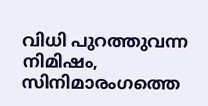വിധി പുറത്തുവന്ന നിമിഷം, സിനിമാരംഗത്തെ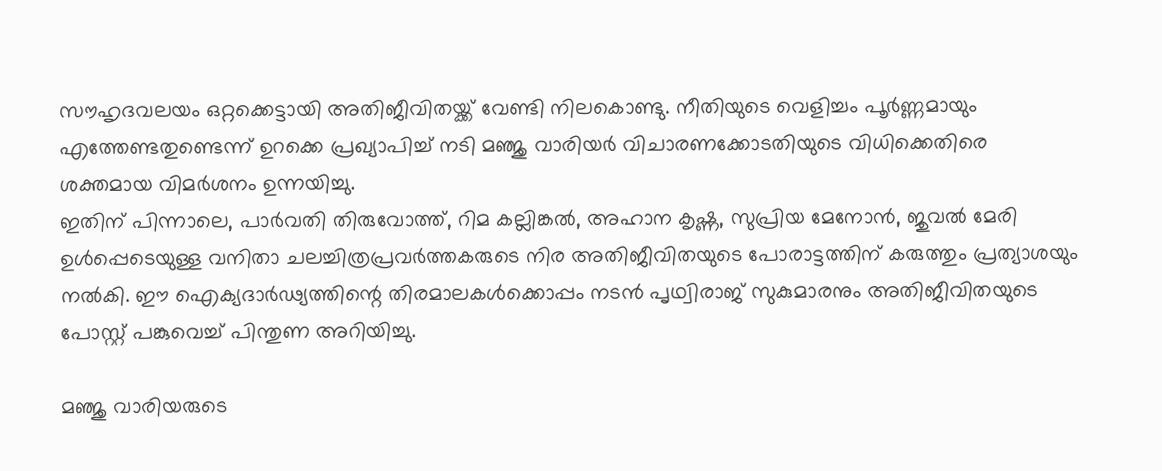സൗഹൃദവലയം ഒറ്റക്കെട്ടായി അതിജീവിതയ്ക്ക് വേണ്ടി നിലകൊണ്ടു. നീതിയുടെ വെളിച്ചം പൂർണ്ണമായും എത്തേണ്ടതുണ്ടെന്ന് ഉറക്കെ പ്രഖ്യാപിച്ച് നടി മഞ്ജു വാരിയർ വിചാരണക്കോടതിയുടെ വിധിക്കെതിരെ ശക്തമായ വിമർശനം ഉന്നയിച്ചു.
ഇതിന് പിന്നാലെ, പാർവതി തിരുവോത്ത്, റിമ കല്ലിങ്കൽ, അഹാന കൃഷ്ണ, സുപ്രിയ മേനോൻ, ജുവൽ മേരി ഉൾപ്പെടെയുള്ള വനിതാ ചലച്ചിത്രപ്രവർത്തകരുടെ നിര അതിജീവിതയുടെ പോരാട്ടത്തിന് കരുത്തും പ്രത്യാശയും നൽകി. ഈ ഐക്യദാർഢ്യത്തിന്റെ തിരമാലകൾക്കൊപ്പം നടൻ പൃഥ്വിരാജ് സുകുമാരനും അതിജീവിതയുടെ പോസ്റ്റ് പങ്കുവെച്ച് പിന്തുണ അറിയിച്ചു.

മഞ്ജു വാരിയരുടെ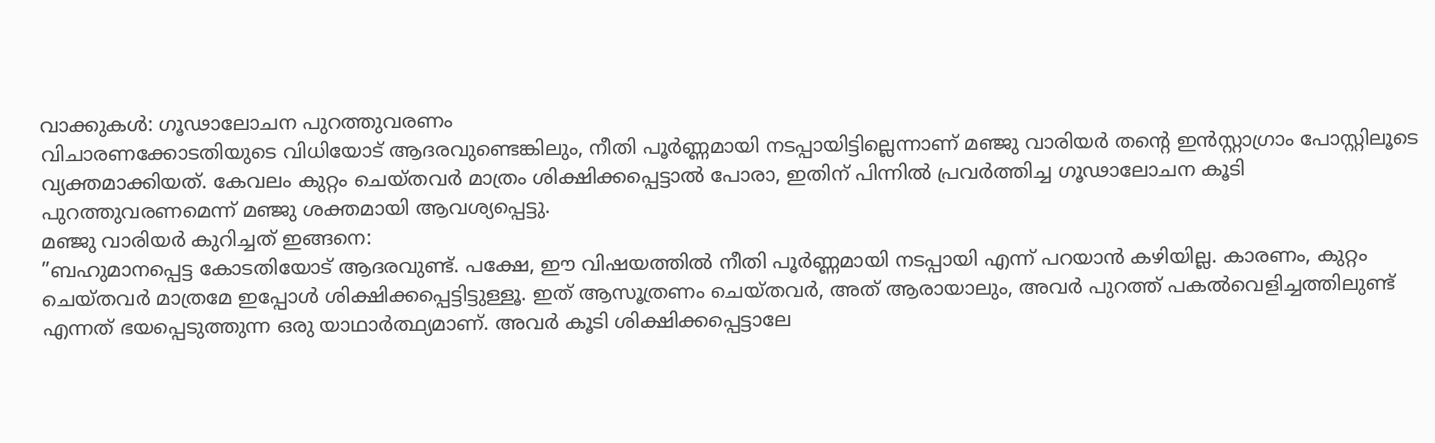വാക്കുകൾ: ഗൂഢാലോചന പുറത്തുവരണം
വിചാരണക്കോടതിയുടെ വിധിയോട് ആദരവുണ്ടെങ്കിലും, നീതി പൂർണ്ണമായി നടപ്പായിട്ടില്ലെന്നാണ് മഞ്ജു വാരിയർ തന്റെ ഇൻസ്റ്റാഗ്രാം പോസ്റ്റിലൂടെ വ്യക്തമാക്കിയത്. കേവലം കുറ്റം ചെയ്തവർ മാത്രം ശിക്ഷിക്കപ്പെട്ടാൽ പോരാ, ഇതിന് പിന്നിൽ പ്രവർത്തിച്ച ഗൂഢാലോചന കൂടി പുറത്തുവരണമെന്ന് മഞ്ജു ശക്തമായി ആവശ്യപ്പെട്ടു.
മഞ്ജു വാരിയർ കുറിച്ചത് ഇങ്ങനെ:
”ബഹുമാനപ്പെട്ട കോടതിയോട് ആദരവുണ്ട്. പക്ഷേ, ഈ വിഷയത്തിൽ നീതി പൂർണ്ണമായി നടപ്പായി എന്ന് പറയാൻ കഴിയില്ല. കാരണം, കുറ്റം ചെയ്തവർ മാത്രമേ ഇപ്പോൾ ശിക്ഷിക്കപ്പെട്ടിട്ടുള്ളൂ. ഇത് ആസൂത്രണം ചെയ്തവർ, അത് ആരായാലും, അവർ പുറത്ത് പകൽവെളിച്ചത്തിലുണ്ട് എന്നത് ഭയപ്പെടുത്തുന്ന ഒരു യാഥാർത്ഥ്യമാണ്. അവർ കൂടി ശിക്ഷിക്കപ്പെട്ടാലേ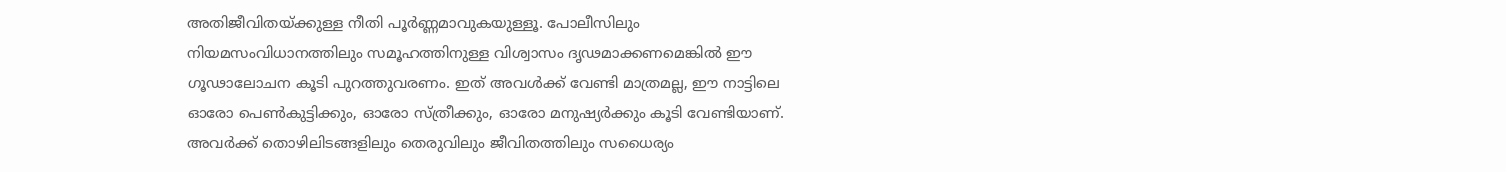അതിജീവിതയ്ക്കുള്ള നീതി പൂർണ്ണമാവുകയുള്ളൂ. പോലീസിലും നിയമസംവിധാനത്തിലും സമൂഹത്തിനുള്ള വിശ്വാസം ദൃഢമാക്കണമെങ്കിൽ ഈ ഗൂഢാലോചന കൂടി പുറത്തുവരണം. ഇത് അവൾക്ക് വേണ്ടി മാത്രമല്ല, ഈ നാട്ടിലെ ഓരോ പെൺകുട്ടിക്കും, ഓരോ സ്ത്രീക്കും, ഓരോ മനുഷ്യർക്കും കൂടി വേണ്ടിയാണ്. അവർക്ക് തൊഴിലിടങ്ങളിലും തെരുവിലും ജീവിതത്തിലും സധൈര്യം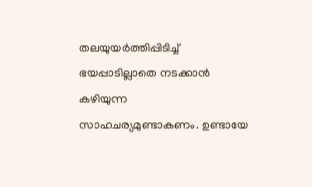തലയുയർത്തിപ്പിടിച്ച് ഭയപ്പാടില്ലാതെ നടക്കാൻ കഴിയുന്ന സാഹചര്യമുണ്ടാകണം. ഉണ്ടായേ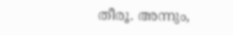തീരൂ. അന്നും,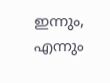ഇന്നും, എന്നും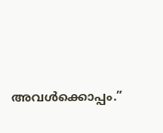അവൾക്കൊപ്പം.”